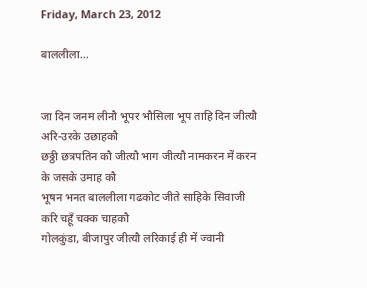Friday, March 23, 2012

बाललीला...


जा दिन जनम लीनौ भूपर भौसिला भूप ताहि दिन जीत्यौ अरि-उरके उछाहकौ
छठ्ठी छत्रपतिन कौ जीत्यौ भाग जीत्यौ नामकरन में करन के जसके उमाह कौ
भूषन भनत बाललीला गढकोट जीते साहिके सिवाजी करि चहूँ चक्क चाहकौ
गोलकुंडा, बीजापुर जीत्यौ लरिकाई ही में ज्वानी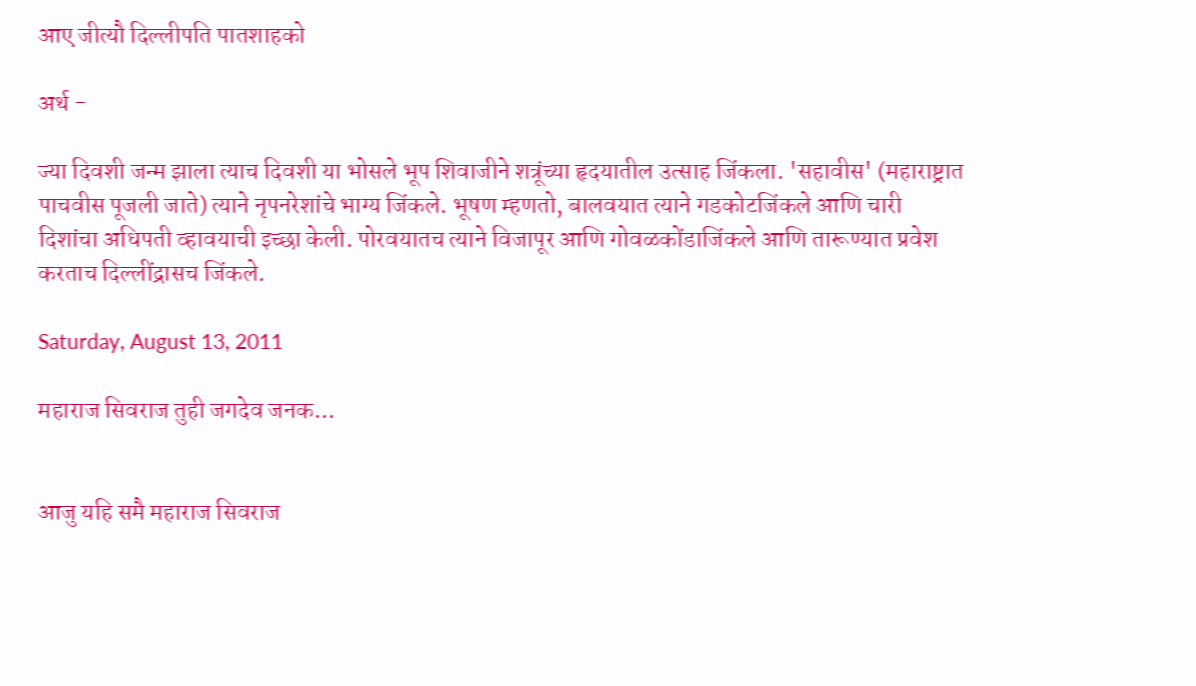आए जीत्यौ दिल्लीपति पातशाहको

अर्थ -

ज्या दिवशी जन्म झाला त्याच दिवशी या भोसले भूप शिवाजीने शत्रूंच्या हृदयातील उत्साह जिंकला. 'सहावीस' (महाराष्ट्रात पाचवीस पूजली जाते) त्याने नृपनरेशांचे भाग्य जिंकले. भूषण म्हणतो, बालवयात त्याने गडकोटजिंकले आणि चारी दिशांचा अधिपती व्हावयाची इच्छा केली. पोरवयातच त्याने विजापूर आणि गोवळकोंडाजिंकले आणि तारूण्यात प्रवेश करताच दिल्लींद्रासच जिंकले.

Saturday, August 13, 2011

महाराज सिवराज तुही जगदेव जनक...


आजु यहि समै महाराज सिवराज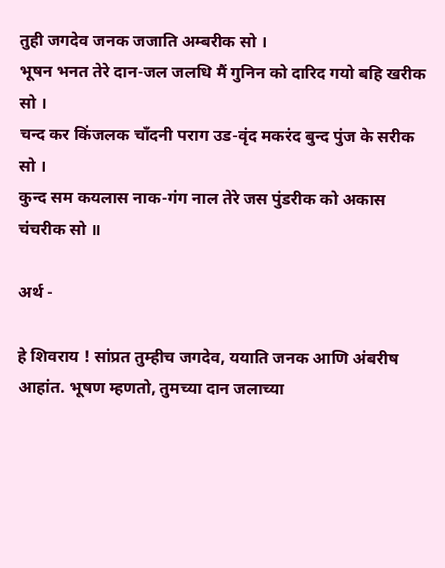तुही जगदेव जनक जजाति अम्बरीक सो ।
भूषन भनत तेरे दान-जल जलधि मैं गुनिन को दारिद गयो बहि खरीक सो ।
चन्द कर किंजलक चाँदनी पराग उड-वृंद मकरंद बुन्द पुंज के सरीक सो ।
कुन्द सम कयलास नाक-गंग नाल तेरे जस पुंडरीक को अकास चंचरीक सो ॥

अर्थ -

हे शिवराय ! सांप्रत तुम्हीच जगदेव, ययाति जनक आणि अंबरीष आहांत. भूषण म्हणतो, तुमच्या दान जलाच्या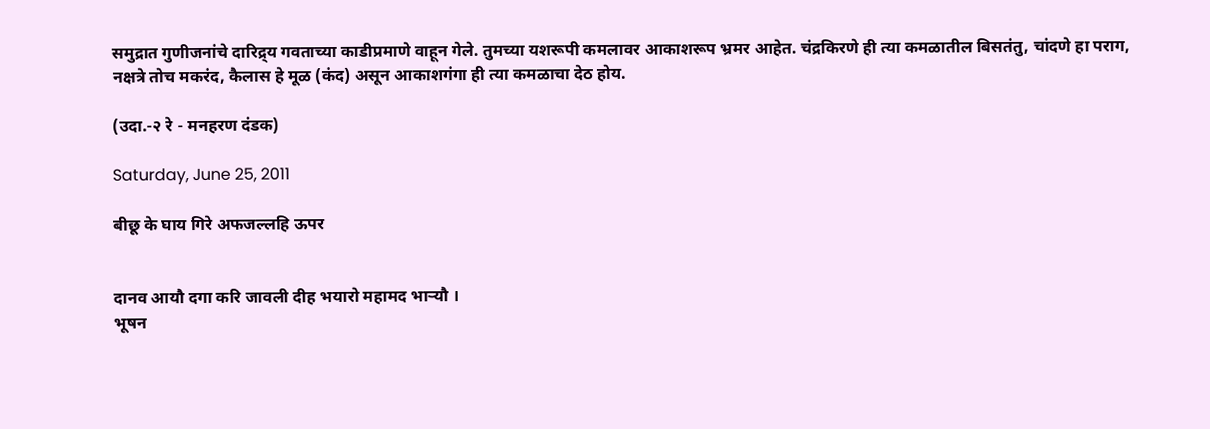समुद्रात गुणीजनांचे दारिद्र्य गवताच्या काडीप्रमाणे वाहून गेले. तुमच्या यशरूपी कमलावर आकाशरूप भ्रमर आहेत. चंद्रकिरणे ही त्या कमळातील बिसतंतु, चांदणे हा पराग, नक्षत्रे तोच मकरंद, कैलास हे मूळ (कंद) असून आकाशगंगा ही त्या कमळाचा देठ होय.

(उदा.-२ रे - मनहरण दंडक)

Saturday, June 25, 2011

बीछू के घाय गिरे अफजल्लहि ऊपर


दानव आयौ दगा करि जावली दीह भयारो महामद भार्‍यौ ।
भूषन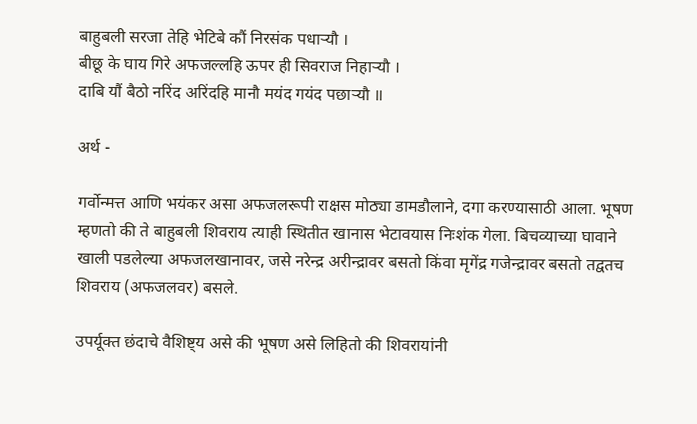बाहुबली सरजा तेहि भेटिबे कौं निरसंक पधार्‍यौ ।
बीछू के घाय गिरे अफजल्लहि ऊपर ही सिवराज निहार्‍यौ ।
दाबि यौं बैठो नरिंद अरिंदहि मानौ मयंद गयंद पछार्‍यौ ॥

अर्थ -

गर्वोन्मत्त आणि भयंकर असा अफजलरूपी राक्षस मोठ्या डामडौलाने, दगा करण्यासाठी आला. भूषण म्हणतो की ते बाहुबली शिवराय त्याही स्थितीत खानास भेटावयास निःशंक गेला. बिचव्याच्या घावाने खाली पडलेल्या अफजलखानावर, जसे नरेन्द्र अरीन्द्रावर बसतो किंवा मृगेंद्र गजेन्द्रावर बसतो तद्वतच शिवराय (अफजलवर) बसले.

उपर्यूक्त छंदाचे वैशिष्ट्य असे की भूषण असे लिहितो की शिवरायांनी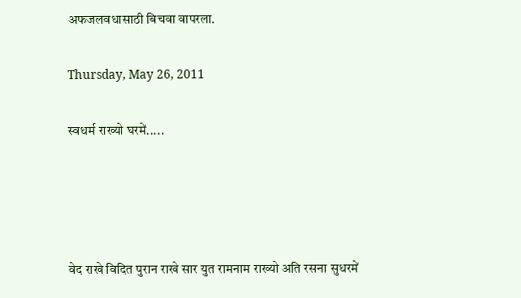अफजलवधासाठी बिचवा वापरला.

Thursday, May 26, 2011

स्वधर्म राख्यो घरमें.....




वेद राखे विदित पुरान राखे सार युत रामनाम राख्यो अति रसना सुधरमें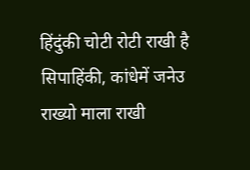हिंदुंकी चोटी रोटी राखी है सिपाहिंकी, कांधेमें जनेउ राख्यो माला राखी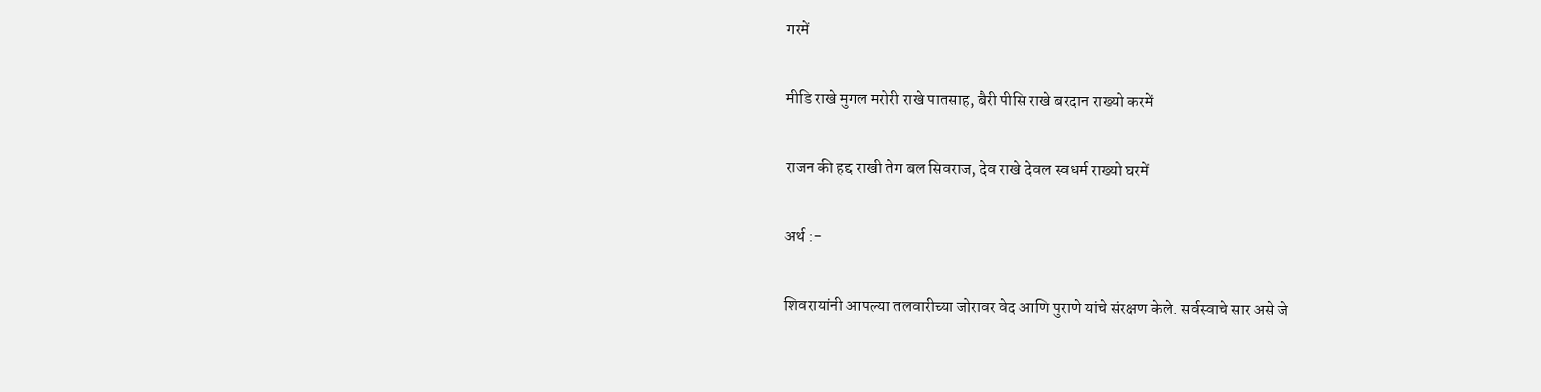गरमें

मीडि राखे मुगल मरोरी राखे पातसाह, बैरी पीसि राखे बरदान राख्यो करमें

राजन की हद्द राखी तेग बल सिवराज, देव राखे देवल स्वधर्म राख्यो घरमें

अर्थ :-

शिवरायांनी आपल्या तलवारीच्या जोरावर वेद आणि पुराणे यांचे संरक्षण केले. सर्वस्वाचे सार असे जे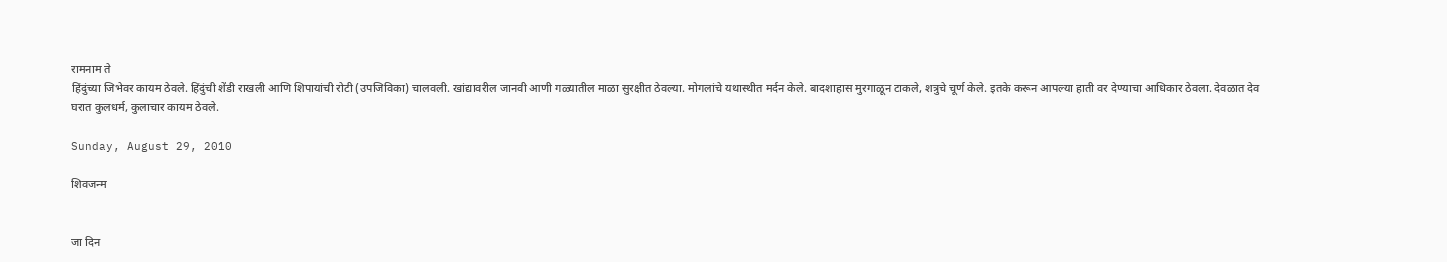रामनाम ते
हिंदुंच्या जिभेवर कायम ठेवले. हिंदुंची शेंडी राखली आणि शिपायांची रोटी (उपजिविका) चालवली. खांद्यावरील जानवी आणी गळ्यातील माळा सुरक्षीत ठेवल्या. मोगलांचे यथास्थीत मर्दन केले. बादशाहास मुरगाळून टाकले, शत्रुचे चूर्ण केले. इतके करून आपल्या हाती वर देण्याचा आधिकार ठेवला. देवळात देव घरात कुलधर्म, कुलाचार कायम ठेवले.

Sunday, August 29, 2010

शिवजन्म


जा दिन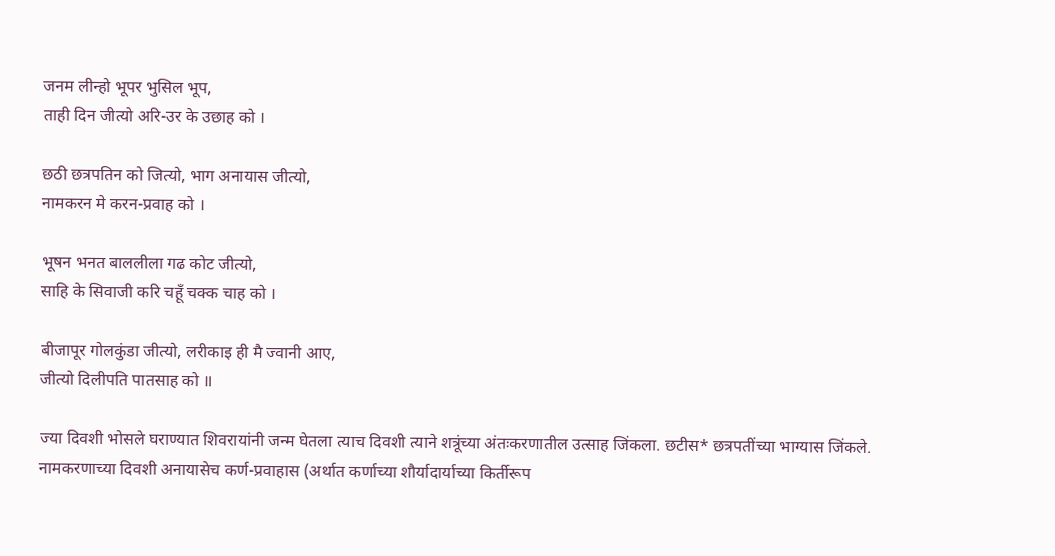जनम लीन्हो भूपर भुसिल भूप,
ताही दिन जीत्यो अरि-उर के उछाह को ।

छठी छत्रपतिन को जित्यो, भाग अनायास जीत्यो,
नामकरन मे करन-प्रवाह को ।

भूषन भनत बाललीला गढ कोट जीत्यो,
साहि के सिवाजी करि चहूँ चक्क चाह को ।

बीजापूर गोलकुंडा जीत्यो, लरीकाइ ही मै ज्वानी आए,
जीत्यो दिलीपति पातसाह को ॥

ज्या दिवशी भोसले घराण्यात शिवरायांनी जन्म घेतला त्याच दिवशी त्याने शत्रूंच्या अंतःकरणातील उत्साह जिंकला. छटीस* छत्रपतींच्या भाग्यास जिंकले. नामकरणाच्या दिवशी अनायासेच कर्ण-प्रवाहास (अर्थात कर्णाच्या शौर्यादार्याच्या किर्तीरूप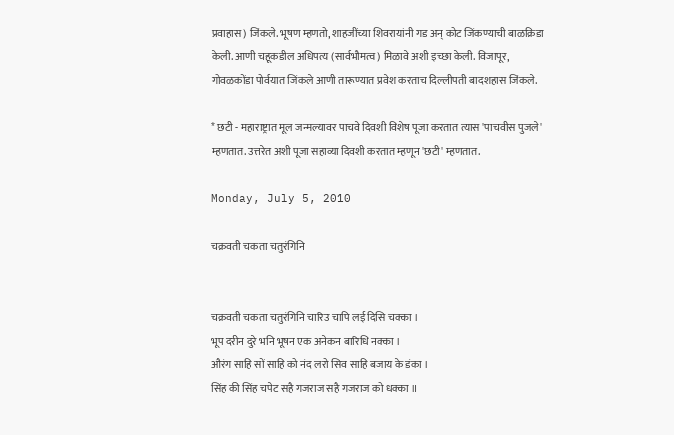प्रवाहास) जिंकले. भूषण म्हणतो, शाहजींच्या शिवरायांनी गड अन् कोट जिंकण्याची बाळक्रिडा केली. आणी चहूकडील अधिपत्य (सार्वभौमत्व) मिळावे अशी इच्छा केली. विजापूर, गोवळकोंडा पोर्वयात जिंकले आणी तारूण्यात प्रवेश करताच दिल्लीपती बादशहास जिंकले.

* छटी - महाराष्ट्रात मूल जन्मल्यावर पाचवे दिवशी विशेष पूजा करतात त्यास 'पाचवीस पुजले' म्हणतात. उत्तरेत अशी पूजा सहाव्या दिवशी करतात म्हणून 'छटी' म्हणतात.

Monday, July 5, 2010

चक्रवती चकता चतुरंगिनि


चक्रवती चकता चतुरंगिनि चारिउ चापि लई दिसि चक्का ।
भूप दरीन दुरे भनि भूषन एक अनेकन बारिधि नक्का ।
औरंग साहि सों साहि को नंद लरो सिव साहि बजाय के डंका ।
सिंह की सिंह चपेट सहै गजराज सहै गजराज को धक्का ॥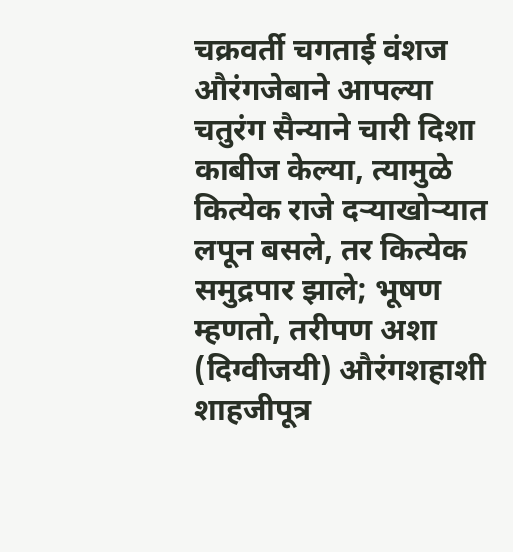चक्रवर्ती चगताई वंशज औरंगजेबाने आपल्या चतुरंग सैन्याने चारी दिशा काबीज केल्या, त्यामुळे कित्येक राजे दर्‍याखोर्‍यात लपून बसले, तर कित्येक समुद्रपार झाले; भूषण म्हणतो, तरीपण अशा (दिग्वीजयी) औरंगशहाशी शाहजीपूत्र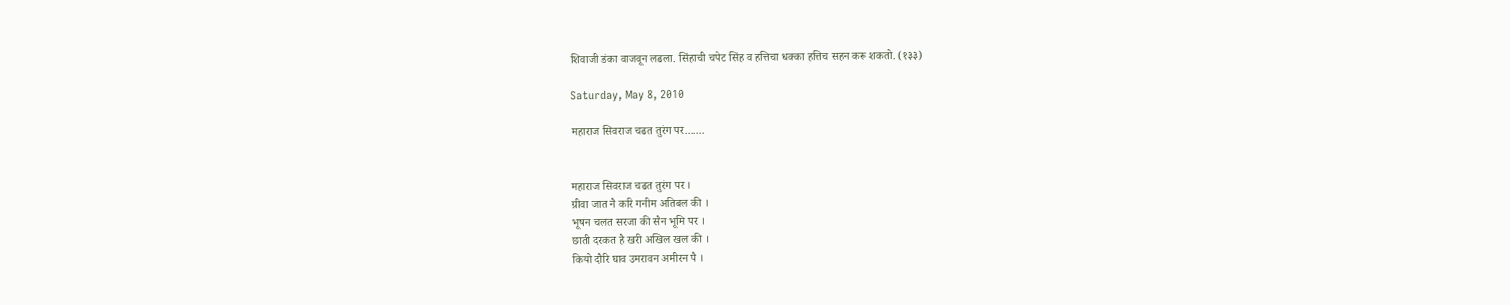शिवाजी डंका वाजवून लढला. सिंहाची चपेट सिंह व हत्तिचा धक्का हत्तिच सहन करू शकतो. (१३३)

Saturday, May 8, 2010

महाराज सिवराज चढत तुरंग पर.......


महाराज सिवराज चढत तुरंग पर ।
ग्रीवा जात नै करि गनीम अतिबल की ।
भूषन चलत सरजा की सैन भूमि पर ।
छाती दरकत है खरी अखिल खल की ।
कियो दौरि घाव उमरावन अमीरन पै ।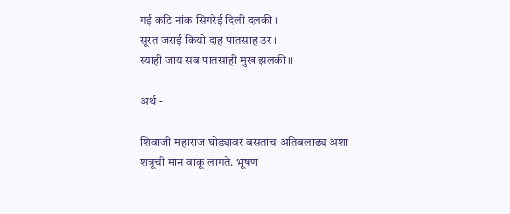गई कटि नांक सिगरेई दिली दलकी ।
सूरत जराई कियो दाह पातसाह उर ।
स्याही जाय सब पातसाही मुख झलकी ॥

अर्थ -

शिवाजी महाराज घोड्यावर बसताच अतिबलाढ्य अशा शत्रूची मान वाकू लागते. भूषण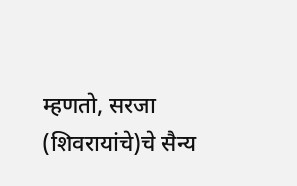म्हणतो, सरजा (शिवरायांचे)चे सैन्य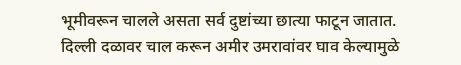भूमीवरून चालले असता सर्व दुष्टांच्या छात्या फाटून जातात. दिल्ली दळावर चाल करून अमीर उमरावांवर घाव केल्यामुळे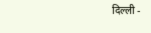दिल्ली -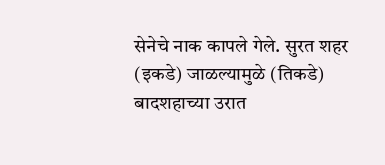सेनेचे नाक कापले गेले. सुरत शहर (इकडे) जाळल्यामुळे (तिकडे) बादशहाच्या उरात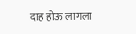दाह होऊ लागला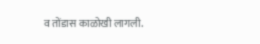व तोंडास काळोखी लागली.